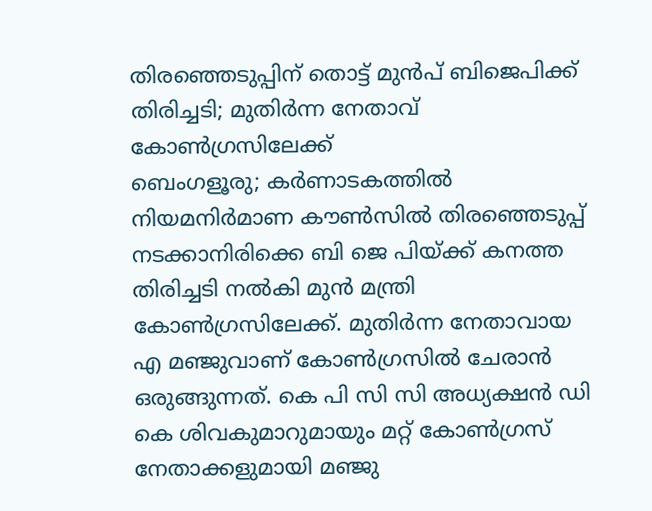തിരഞ്ഞെടുപ്പിന് തൊട്ട് മുൻപ് ബിജെപിക്ക് തിരിച്ചടി; മുതിർന്ന നേതാവ് കോൺഗ്രസിലേക്ക്
ബെംഗളൂരു; കർണാടകത്തിൽ നിയമനിർമാണ കൗൺസിൽ തിരഞ്ഞെടുപ്പ് നടക്കാനിരിക്കെ ബി ജെ പിയ്ക്ക് കനത്ത തിരിച്ചടി നൽകി മുൻ മന്ത്രി കോൺഗ്രസിലേക്ക്. മുതിർന്ന നേതാവായ എ മഞ്ജുവാണ് കോൺഗ്രസിൽ ചേരാൻ ഒരുങ്ങുന്നത്. കെ പി സി സി അധ്യക്ഷൻ ഡി കെ ശിവകുമാറുമായും മറ്റ് കോൺഗ്രസ് നേതാക്കളുമായി മഞ്ജു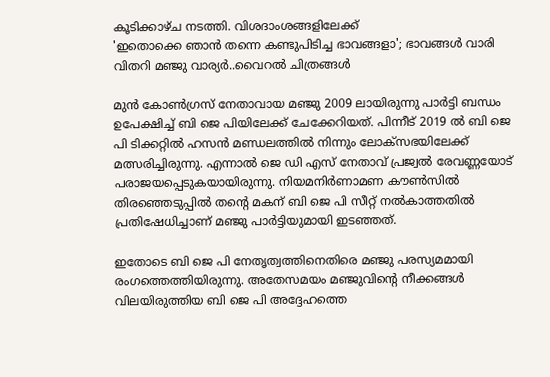കൂടിക്കാഴ്ച നടത്തി. വിശദാംശങ്ങളിലേക്ക്
'ഇതൊക്കെ ഞാൻ തന്നെ കണ്ടുപിടിച്ച ഭാവങ്ങളാ'; ഭാവങ്ങൾ വാരി വിതറി മഞ്ജു വാര്യർ..വൈറൽ ചിത്രങ്ങൾ

മുൻ കോൺഗ്രസ് നേതാവായ മഞ്ജു 2009 ലായിരുന്നു പാർട്ടി ബന്ധം ഉപേക്ഷിച്ച് ബി ജെ പിയിലേക്ക് ചേക്കേറിയത്. പിന്നീട് 2019 ൽ ബി ജെ പി ടിക്കറ്റിൽ ഹസൻ മണ്ഡലത്തിൽ നിന്നും ലോക്സഭയിലേക്ക് മത്സരിച്ചിരുന്നു. എന്നാൽ ജെ ഡി എസ് നേതാവ് പ്രജ്വൽ രേവണ്ണയോട് പരാജയപ്പെടുകയായിരുന്നു. നിയമനിർണാമണ കൗൺസിൽ തിരഞ്ഞെടുപ്പിൽ തന്റെ മകന് ബി ജെ പി സീറ്റ് നൽകാത്തതിൽ പ്രതിഷേധിച്ചാണ് മഞ്ജു പാർട്ടിയുമായി ഇടഞ്ഞത്.

ഇതോടെ ബി ജെ പി നേതൃത്വത്തിനെതിരെ മഞ്ജു പരസ്യമമായി രംഗത്തെത്തിയിരുന്നു. അതേസമയം മഞ്ജുവിന്റെ നീക്കങ്ങൾ വിലയിരുത്തിയ ബി ജെ പി അദ്ദേഹത്തെ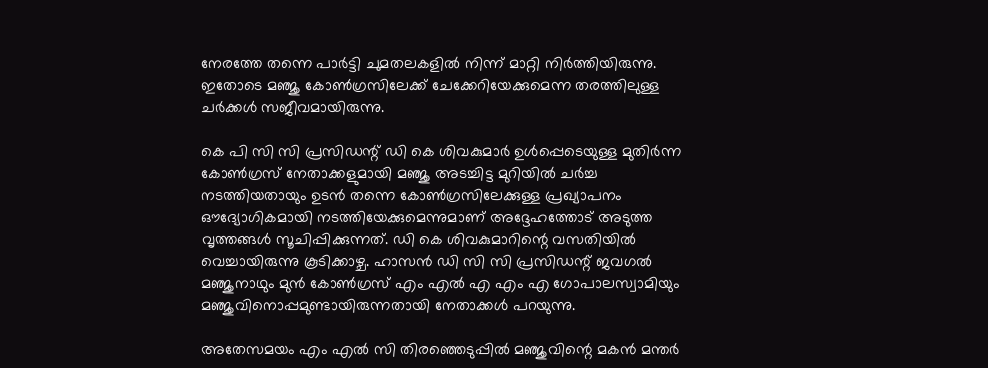നേരത്തേ തന്നെ പാർട്ടി ചുമതലകളിൽ നിന്ന് മാറ്റി നിർത്തിയിരുന്നു. ഇതോടെ മഞ്ജു കോൺഗ്രസിലേക്ക് ചേക്കേറിയേക്കുമെന്ന തരത്തിലുള്ള ചർക്കൾ സജീവമായിരുന്നു.

കെ പി സി സി പ്രസിഡന്റ് ഡി കെ ശിവകുമാർ ഉൾപ്പെടെയുള്ള മുതിർന്ന കോൺഗ്രസ് നേതാക്കളുമായി മഞ്ജു അടച്ചിട്ട മുറിയിൽ ചർച്ച നടത്തിയതായും ഉടൻ തന്നെ കോൺഗ്രസിലേക്കുള്ള പ്രഖ്യാപനം ഔദ്യോഗികമായി നടത്തിയേക്കുമെന്നുമാണ് അദ്ദേഹത്തോട് അടുത്ത വൃത്തങ്ങൾ സൂചിപ്പിക്കുന്നത്. ഡി കെ ശിവകുമാറിന്റെ വസതിയിൽ വെച്ചായിരുന്നു കൂടിക്കാഴ്ച. ഹാസൻ ഡി സി സി പ്രസിഡന്റ് ജവഗൽ മഞ്ജുനാഥും മുൻ കോൺഗ്രസ് എം എൽ എ എം എ ഗോപാലസ്വാമിയും മഞ്ജുവിനൊപ്പമുണ്ടായിരുന്നതായി നേതാക്കൾ പറയുന്നു.

അതേസമയം എം എൽ സി തിരഞ്ഞെടുപ്പിൽ മഞ്ജുവിന്റെ മകൻ മന്തർ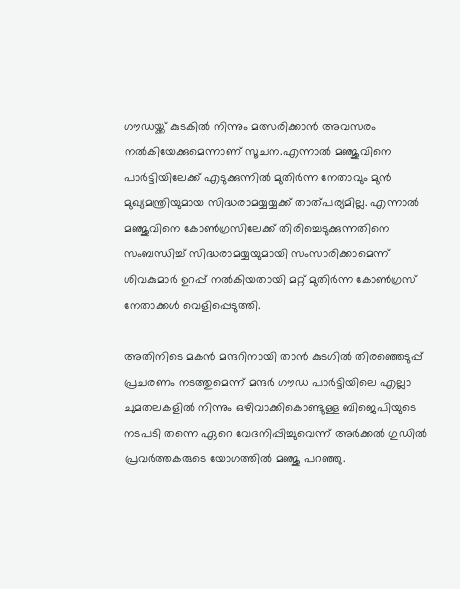ഗൗഡയ്ക്ക് കുടകിൽ നിന്നും മത്സരിക്കാൻ അവസരം നൽകിയേക്കുമെന്നാണ് സൂചന.എന്നാൽ മഞ്ജുവിനെ പാർട്ടിയിലേക്ക് എടുക്കുന്നിൽ മുതിർന്ന നേതാവും മുൻ മുഖ്യമന്ത്രിയുമായ സിദ്ധരാമയ്യയ്യക്ക് താത്പര്യമില്ല. എന്നാൽ മഞ്ജുവിനെ കോൺഗ്രസിലേക്ക് തിരിച്ചെടുക്കുന്നതിനെ സംബന്ധിച്ച് സിദ്ധരാമയ്യയുമായി സംസാരിക്കാമെന്ന് ശിവകുമാർ ഉറപ്പ് നൽകിയതായി മറ്റ് മുതിർന്ന കോൺഗ്രസ് നേതാക്കൾ വെളിപ്പെടുത്തി.

അതിനിടെ മകൻ മന്ദറിനായി താൻ കുടഗിൽ തിരഞ്ഞെടുപ്പ് പ്രചരണം നടത്തുമെന്ന് മന്ദർ ഗൗഡ പാർട്ടിയിലെ എല്ലാ ചുമതലകളിൽ നിന്നും ഒഴിവാക്കികൊണ്ടുള്ള ബിജെപിയുടെ നടപടി തന്നെ ഏറെ വേദനിപ്പിച്ചുവെന്ന് അർക്കൽ ഗുഡിൽ പ്രവർത്തകരുടെ യോഗത്തിൽ മഞ്ജു പറഞ്ഞു.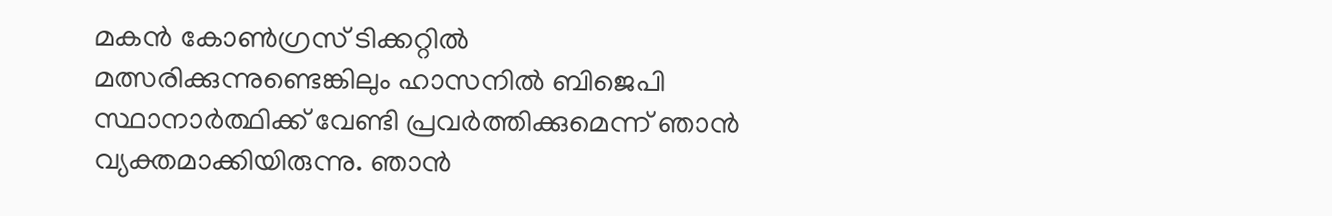മകൻ കോൺഗ്രസ് ടിക്കറ്റിൽ മത്സരിക്കുന്നുണ്ടെങ്കിലും ഹാസനിൽ ബിജെപി സ്ഥാനാർത്ഥിക്ക് വേണ്ടി പ്രവർത്തിക്കുമെന്ന് ഞാൻ വ്യക്തമാക്കിയിരുന്നു. ഞാൻ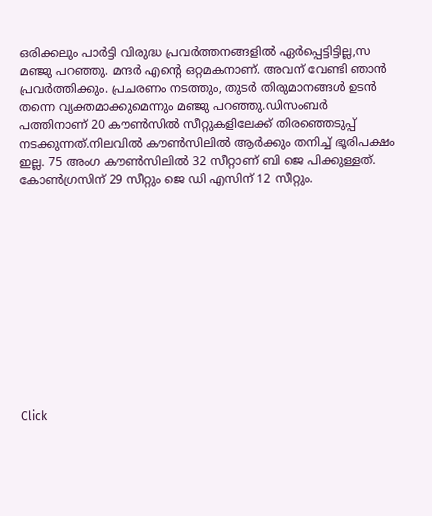ഒരിക്കലും പാർട്ടി വിരുദ്ധ പ്രവർത്തനങ്ങളിൽ ഏർപ്പെട്ടിട്ടില്ല,സ മഞ്ജു പറഞ്ഞു. മന്ദർ എന്റെ ഒറ്റമകനാണ്. അവന് വേണ്ടി ഞാൻ പ്രവർത്തിക്കും. പ്രചരണം നടത്തും, തുടർ തിരുമാനങ്ങൾ ഉടൻ തന്നെ വ്യക്തമാക്കുമെന്നും മഞ്ജു പറഞ്ഞു.ഡിസംബർ പത്തിനാണ് 20 കൗൺസിൽ സീറ്റുകളിലേക്ക് തിരഞ്ഞെടുപ്പ് നടക്കുന്നത്.നിലവിൽ കൗൺസിലിൽ ആർക്കും തനിച്ച് ഭൂരിപക്ഷം ഇല്ല. 75 അംഗ കൗൺസിലിൽ 32 സീറ്റാണ് ബി ജെ പിക്കുള്ളത്. കോൺഗ്രസിന് 29 സീറ്റും ജെ ഡി എസിന് 12 സീറ്റും.












Click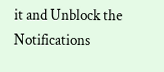it and Unblock the Notifications